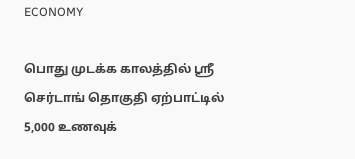ECONOMY

பொது முடக்க காலத்தில் ஸ்ரீ செர்டாங் தொகுதி ஏற்பாட்டில் 5,000 உணவுக்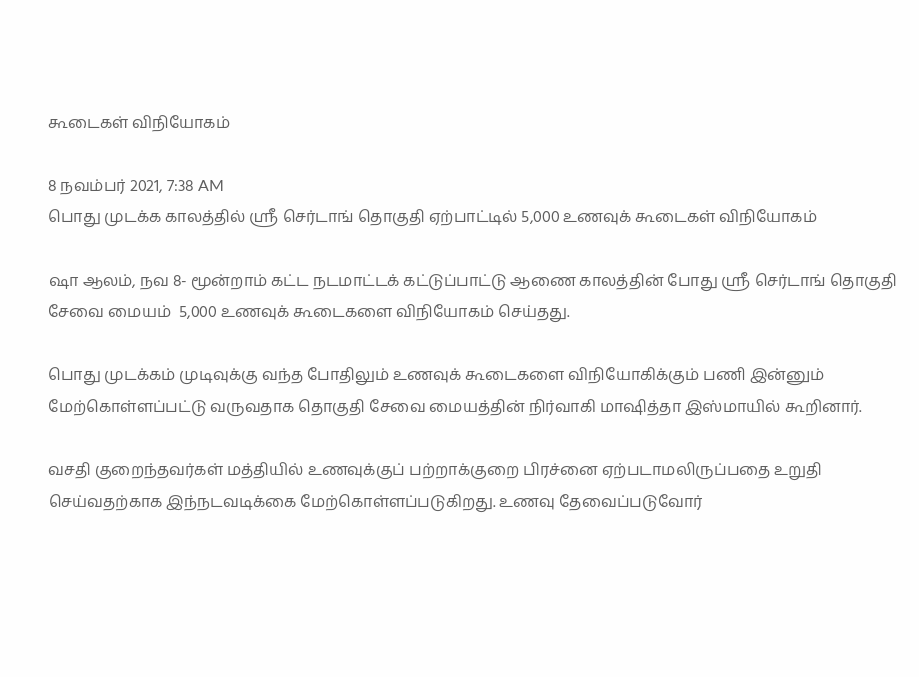கூடைகள் விநியோகம்

8 நவம்பர் 2021, 7:38 AM
பொது முடக்க காலத்தில் ஸ்ரீ செர்டாங் தொகுதி ஏற்பாட்டில் 5,000 உணவுக் கூடைகள் விநியோகம்

ஷா ஆலம், நவ 8- மூன்றாம் கட்ட நடமாட்டக் கட்டுப்பாட்டு ஆணை காலத்தின் போது ஸ்ரீ செர்டாங் தொகுதி  சேவை மையம்  5,000 உணவுக் கூடைகளை விநியோகம் செய்தது.

பொது முடக்கம் முடிவுக்கு வந்த போதிலும் உணவுக் கூடைகளை விநியோகிக்கும் பணி இன்னும் மேற்கொள்ளப்பட்டு வருவதாக தொகுதி சேவை மையத்தின் நிர்வாகி மாஷித்தா இஸ்மாயில் கூறினார்.

வசதி குறைந்தவர்கள் மத்தியில் உணவுக்குப் பற்றாக்குறை பிரச்னை ஏற்படாமலிருப்பதை உறுதி செய்வதற்காக இந்நடவடிக்கை மேற்கொள்ளப்படுகிறது. உணவு தேவைப்படுவோர்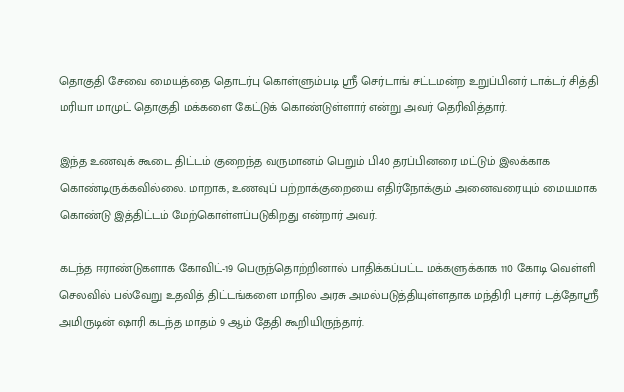தொகுதி சேவை மையத்தை தொடர்பு கொள்ளும்படி ஸ்ரீ செர்டாங் சட்டமன்ற உறுப்பினர் டாக்டர் சித்தி மரியா மாமுட் தொகுதி மக்களை கேட்டுக் கொண்டுள்ளார் என்று அவர் தெரிவித்தார்.

இந்த உணவுக் கூடை திட்டம் குறைந்த வருமானம் பெறும் பி40 தரப்பினரை மட்டும் இலக்காக கொண்டிருக்கவில்லை. மாறாக, உணவுப் பற்றாக்குறையை எதிர்நோக்கும் அனைவரையும் மையமாக கொண்டு இத்திட்டம் மேற்கொள்ளப்படுகிறது என்றார் அவர்.

கடந்த ஈராண்டுகளாக கோவிட்-19 பெருந்தொற்றினால் பாதிக்கப்பட்ட மக்களுக்காக 110 கோடி வெள்ளி செலவில் பல்வேறு உதவித் திட்டங்களை மாநில அரசு அமல்படுத்தியுள்ளதாக மந்திரி புசார் டத்தோஸ்ரீ அமிருடின் ஷாரி கடந்த மாதம் 9 ஆம் தேதி கூறியிருந்தார்.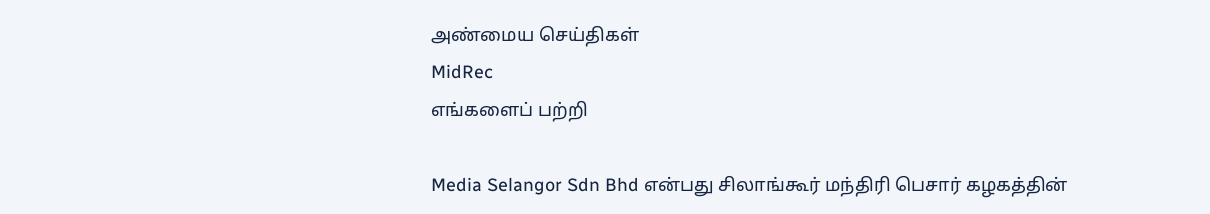அண்மைய செய்திகள்
MidRec
எங்களைப் பற்றி

Media Selangor Sdn Bhd என்பது சிலாங்கூர் மந்திரி பெசார் கழகத்தின்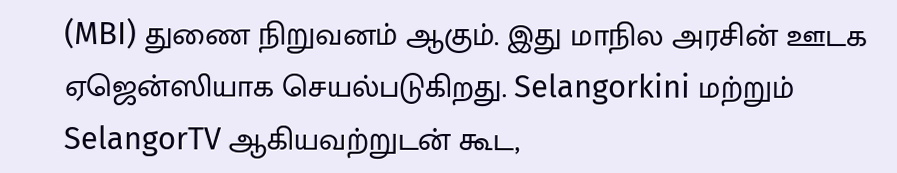(MBI) துணை நிறுவனம் ஆகும். இது மாநில அரசின் ஊடக ஏஜென்ஸியாக செயல்படுகிறது. Selangorkini மற்றும் SelangorTV ஆகியவற்றுடன் கூட,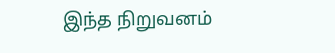இந்த நிறுவனம்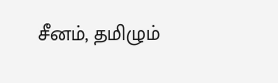சீனம், தமிழும்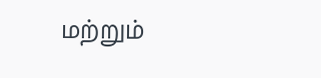மற்றும்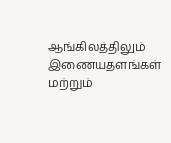ஆங்கிலத்திலும் இணையதளங்கள் மற்றும்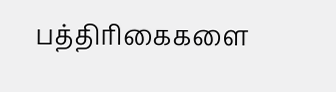பத்திரிகைகளை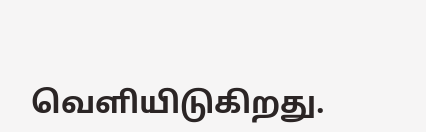வெளியிடுகிறது.